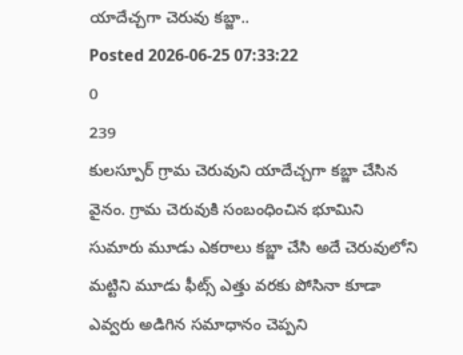యాదేచ్చగా చెరువు కబ్జా..
Posted 2026-06-25 07:33:22
0
239
కులస్పూర్ గ్రామ చెరువుని యాదేచ్చగా కబ్జా చేసిన వైనం. గ్రామ చెరువుకి సంబంధించిన భూమిని సుమారు మూడు ఎకరాలు కబ్జా చేసి అదే చెరువులోని మట్టిని మూడు ఫీట్స్ ఎత్తు వరకు పోసినా కూడా ఎవ్వరు అడిగిన సమాధానం చెప్పని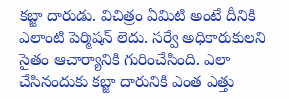కబ్జా దారుడు. విచిత్రం ఏమిటి అంటే దీనికి ఎలాంటి పెర్మిషన్ లెదు. సర్వే అధికారుకులని సైతం ఆచార్యానికి గురించేసింది. ఎలా చేసినందుకు కబ్జా దారునికి ఎంత ఎత్తు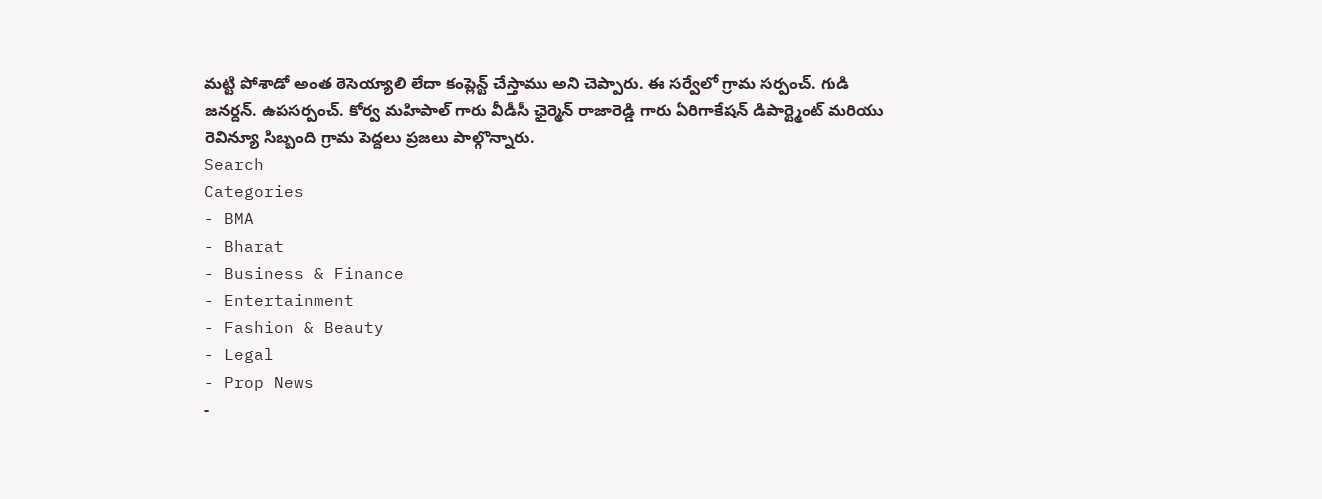మట్టి పోశాడో అంత ఠెసెయ్యాలి లేదా కంప్లెన్ట్ చేస్తాము అని చెప్పారు. ఈ సర్వేలో గ్రామ సర్పంచ్. గుడి జనర్దన్. ఉపసర్పంచ్. కోర్వ మహిపాల్ గారు వీడీసీ ఛైర్మెన్ రాజారెడ్డి గారు ఏరిగాకేషన్ డిపార్ట్మెంట్ మరియు రెవిన్యూ సిబ్బంది గ్రామ పెద్దలు ప్రజలు పాల్గొన్నారు.
Search
Categories
- BMA
- Bharat
- Business & Finance
- Entertainment
- Fashion & Beauty
- Legal
- Prop News
-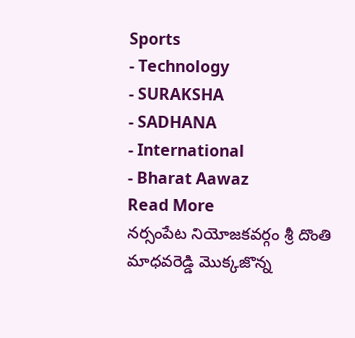Sports
- Technology
- SURAKSHA
- SADHANA
- International
- Bharat Aawaz
Read More
నర్సంపేట నియోజకవర్గం శ్రీ దొంతి మాధవరెడ్డి మొక్కజొన్న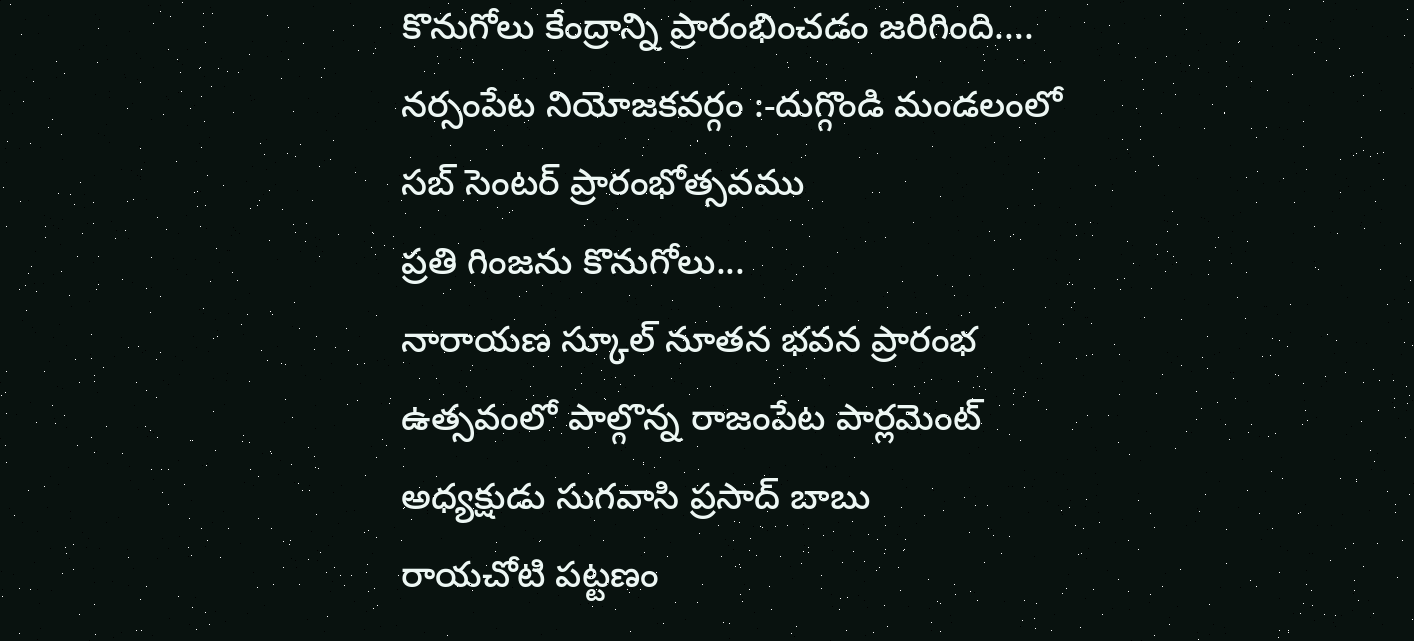కొనుగోలు కేంద్రాన్ని ప్రారంభించడం జరిగింది....
నర్సంపేట నియోజకవర్గం :-దుగ్గొండి మండలంలో సబ్ సెంటర్ ప్రారంభోత్సవము
ప్రతి గింజను కొనుగోలు...
నారాయణ స్కూల్ నూతన భవన ప్రారంభ ఉత్సవంలో పాల్గొన్న రాజంపేట పార్లమెంట్ అధ్యక్షుడు సుగవాసి ప్రసాద్ బాబు
రాయచోటి పట్టణం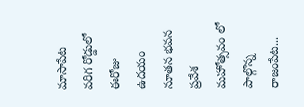మాసాపేట వరిగ రోడ్డులో ఈరోజు ఉదయం నూతన భవన ప్రవేశ మహోత్సవం లో పాల్గొన్న రాజంపేట...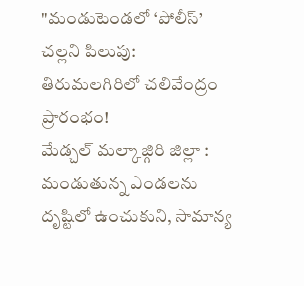"మండుటెండలో ‘పోలీస్’ చల్లని పిలుపు: తిరుమలగిరిలో చలివేంద్రం ప్రారంభం!
మేడ్చల్ మల్కాజ్గిరి జిల్లా : మండుతున్న ఎండలను దృష్టిలో ఉంచుకుని, సామాన్య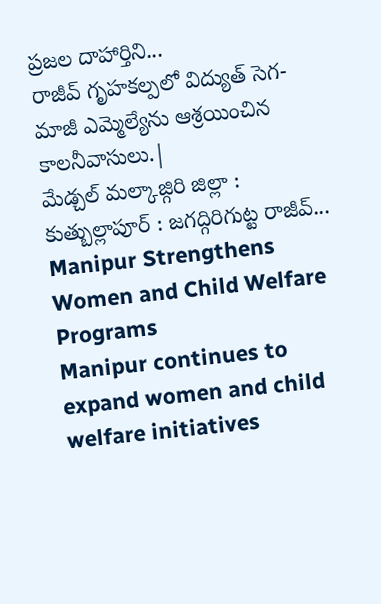ప్రజల దాహార్తిని...
రాజీవ్ గృహకల్పలో విద్యుత్ సెగ- మాజీ ఎమ్మెల్యేను ఆశ్రయించిన కాలనీవాసులు.|
మేడ్చల్ మల్కాజ్గిరి జిల్లా : కుత్బుల్లాపూర్ : జగద్గిరిగుట్ట రాజీవ్...
Manipur Strengthens Women and Child Welfare Programs
Manipur continues to expand women and child welfare initiatives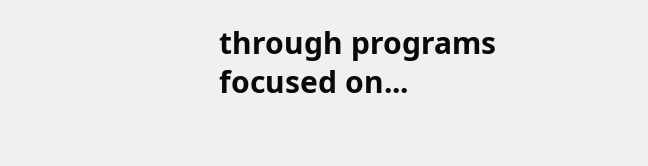through programs focused on...